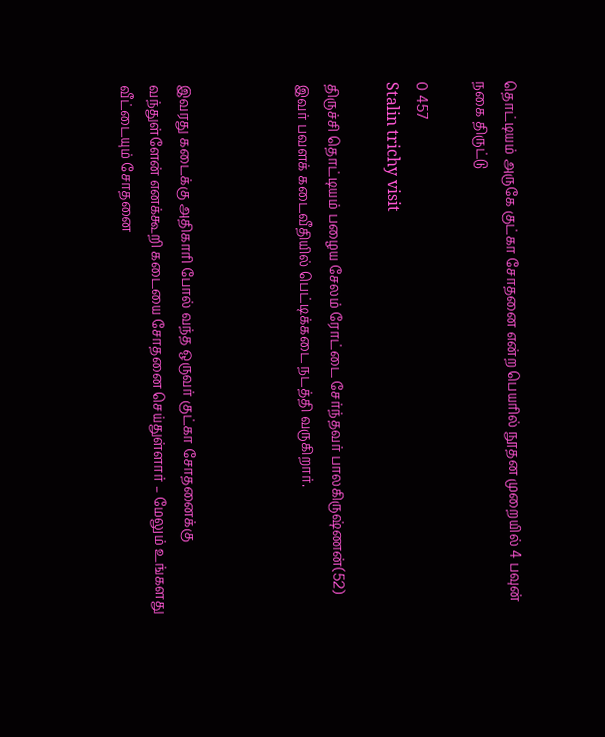தொட்டியம் அருகே குட்கா சோதனை என்ற பெயரில் நூதன முறையில் 4 பவுன் நகை திருட்டு

0 457
Stalin trichy visit

திருச்சி தொட்டியம் பழைய சேலம் ரோட்டை சேர்ந்தவர் பாலகிருஷ்ணன்(52) இவர் பவளக் கடைவீதியில் பெட்டிக்கடை நடத்தி வருகிறார்.



இவரது கடைக்கு அதிகாரி போல் வந்த ஒருவர் குட்கா சோதனைக்கு வந்துள்ளேன் எனக்கூறி கடையை சோதனை செய்துள்ளார் – மேலும் உங்களது வீட்டையும் சோதனை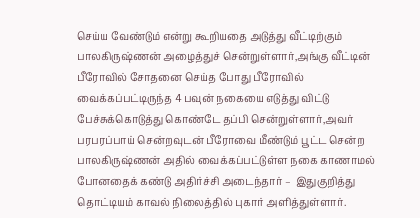செய்ய வேண்டும் என்று கூறியதை அடுத்து வீட்டிற்கும் பாலகிருஷ்ணன் அழைத்துச் சென்றுள்ளார்,அங்கு வீட்டின் பீரோவில் சோதனை செய்த போது பீரோவில் வைக்கப்பட்டிருந்த 4 பவுன் நகையை எடுத்து விட்டு பேச்சுக்கொடுத்து கொண்டே தப்பி சென்றுள்ளார்,அவர் பரபரப்பாய் சென்றவுடன் பீரோவை மீண்டும் பூட்ட சென்ற பாலகிருஷ்ணன் அதில் வைக்கப்பட்டுள்ள நகை காணாமல் போனதைக் கண்டு அதிர்ச்சி அடைந்தார் –  இதுகுறித்து தொட்டியம் காவல் நிலைத்தில் புகார் அளித்துள்ளார்.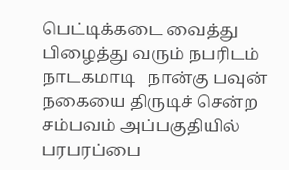பெட்டிக்கடை வைத்து பிழைத்து வரும் நபரிடம் நாடகமாடி   நான்கு பவுன் நகையை திருடிச் சென்ற சம்பவம் அப்பகுதியில் பரபரப்பை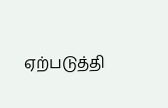ஏற்படுத்தி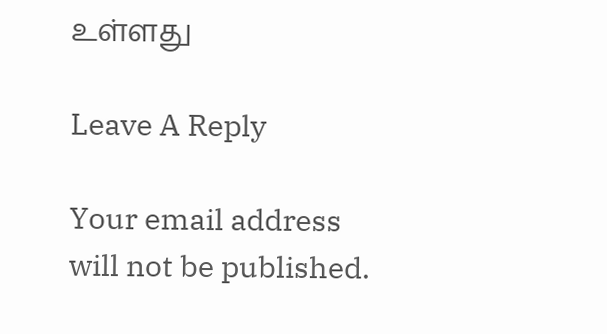உள்ளது

Leave A Reply

Your email address will not be published.